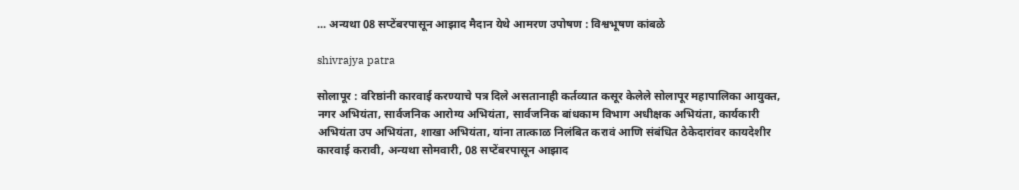... अन्यथा 08 सप्टेंबरपासून आझाद मैदान येथे आमरण उपोषण : विश्वभूषण कांबळे

shivrajya patra

सोलापूर : वरिष्ठांनी कारवाई करण्याचे पत्र दिले असतानाही कर्तव्यात कसूर केलेले सोलापूर महापालिका आयुक्त, नगर अभियंता, सार्वजनिक आरोग्य अभियंता, सार्वजनिक बांधकाम विभाग अधीक्षक अभियंता, कार्यकारी अभियंता उप अभियंता, शाखा अभियंता, यांना तात्काळ निलंबित करावं आणि संबंधित ठेकेदारांवर कायदेशीर कारवाई करावी, अन्यथा सोमवारी, 08 सप्टेंबरपासून आझाद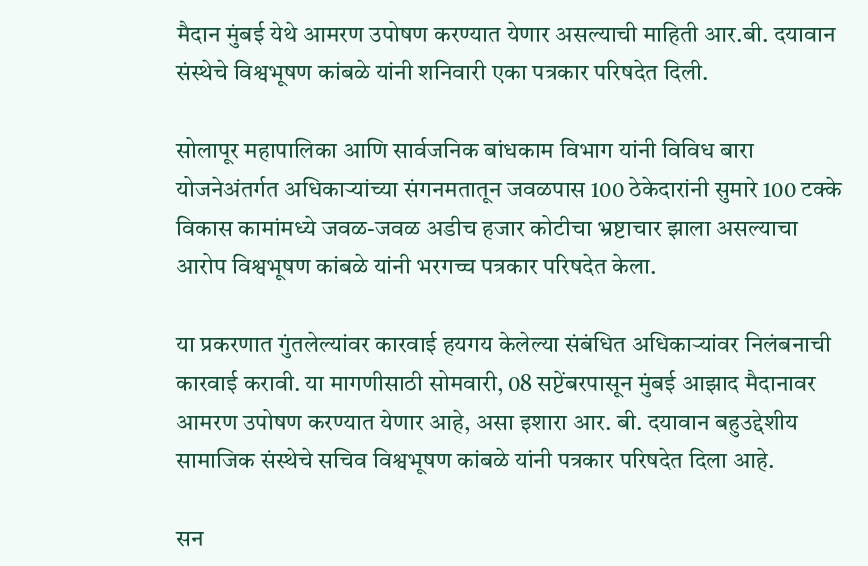मैदान मुंबई येथे आमरण उपोषण करण्यात येणार असल्याची माहिती आर.बी. दयावान संस्थेचे विश्वभूषण कांबळे यांनी शनिवारी एका पत्रकार परिषदेत दिली.

सोलापूर महापालिका आणि सार्वजनिक बांधकाम विभाग यांनी विविध बारा योजनेअंतर्गत अधिकाऱ्यांच्या संगनमतातून जवळपास 100 ठेकेदारांनी सुमारे 100 टक्के विकास कामांमध्ये जवळ-जवळ अडीच हजार कोटीचा भ्रष्टाचार झाला असल्याचा आरोप विश्वभूषण कांबळे यांनी भरगच्च पत्रकार परिषदेत केला.

या प्रकरणात गुंतलेल्यांवर कारवाई हयगय केलेल्या संबंधित अधिकाऱ्यांवर निलंबनाची कारवाई करावी. या मागणीसाठी सोमवारी, 08 सप्टेंबरपासून मुंबई आझाद मैदानावर आमरण उपोषण करण्यात येणार आहे, असा इशारा आर. बी. दयावान बहुउद्देशीय सामाजिक संस्थेचे सचिव विश्वभूषण कांबळे यांनी पत्रकार परिषदेत दिला आहे.

सन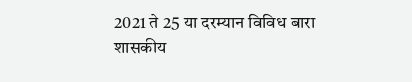2021 ते 25 या दरम्यान विविध बारा शासकीय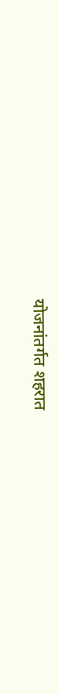योजनांतर्गत शहरात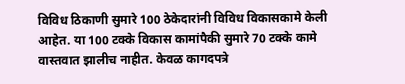विविध ठिकाणी सुमारे 100 ठेकेदारांनी विविध विकासकामे केली आहेत. या 100 टक्के विकास कामांपैकी सुमारे 70 टक्के कामे वास्तवात झालीच नाहीत. केवळ कागदपत्रे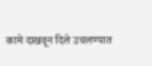कामे दाखवून दिले उचलण्यात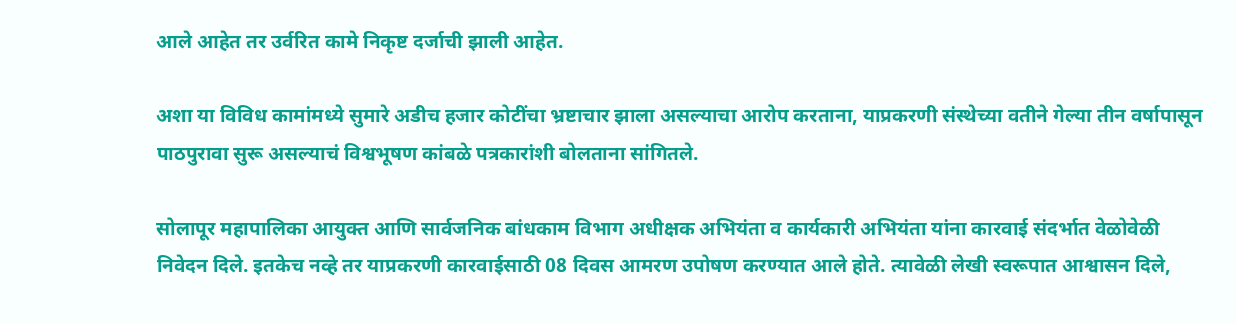आले आहेत तर उर्वरित कामे निकृष्ट दर्जाची झाली आहेत.

अशा या विविध कामांमध्ये सुमारे अडीच हजार कोटींचा भ्रष्टाचार झाला असल्याचा आरोप करताना, याप्रकरणी संस्थेच्या वतीने गेल्या तीन वर्षापासून पाठपुरावा सुरू असल्याचं विश्वभूषण कांबळे पत्रकारांशी बोलताना सांगितले.

सोलापूर महापालिका आयुक्त आणि सार्वजनिक बांधकाम विभाग अधीक्षक अभियंता व कार्यकारी अभियंता यांना कारवाई संदर्भात वेळोवेळी निवेदन दिले. इतकेच नव्हे तर याप्रकरणी कारवाईसाठी 08 दिवस आमरण उपोषण करण्यात आले होते. त्यावेळी लेखी स्वरूपात आश्वासन दिले,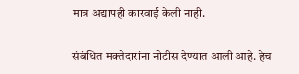मात्र अद्यापही कारवाई केली नाही.

संबंधित मक्तेदारांना नोटीस देण्यात आली आहे. हेच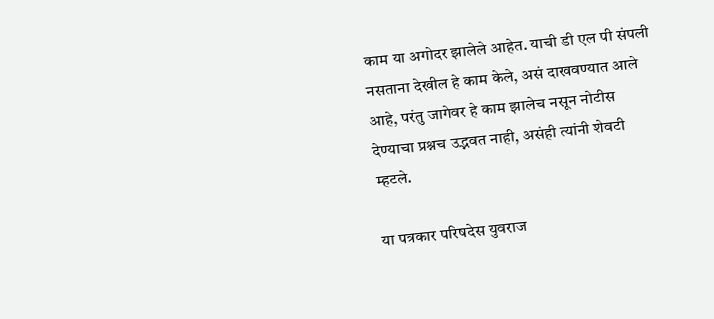काम या अगोदर झालेले आहेत. याची डी एल पी संपली नसताना देखील हे काम केले, असं दाखवण्यात आले आहे, परंतु जागेवर हे काम झालेच नसून नोटीस देण्याचा प्रश्नच उद्भवत नाही, असंही त्यांनी शेवटी म्हटले.

या पत्रकार परिषदेस युवराज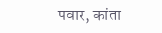पवार, कांता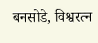बनसोडे, विश्वरत्न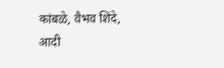कांबळे, वैभव शिंदे, आदी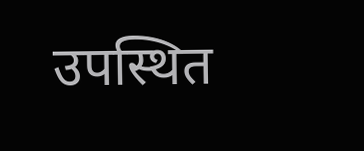उपस्थित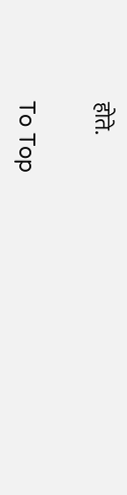होते.

To Top